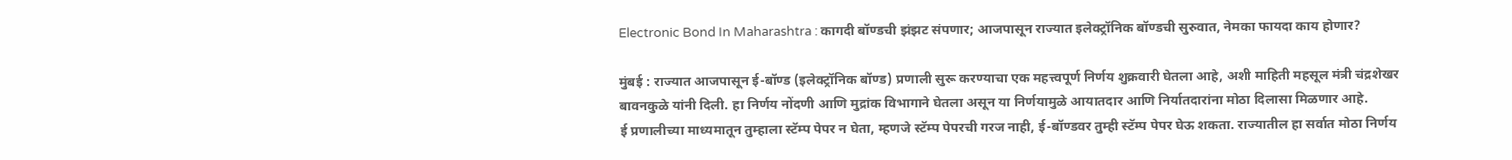Electronic Bond In Maharashtra : कागदी बॉण्डची झंझट संपणार; आजपासून राज्यात इलेक्ट्रॉनिक बॉण्डची सुरुवात, नेमका फायदा काय होणार?

मुंबई : राज्यात आजपासून ई-बॉण्ड (इलेक्ट्रॉनिक बॉण्ड) प्रणाली सुरू करण्याचा एक महत्त्वपूर्ण निर्णय शुक्रवारी घेतला आहे, अशी माहिती महसूल मंत्री चंद्रशेखर बावनकुळे यांनी दिली. हा निर्णय नोंदणी आणि मुद्रांक विभागाने घेतला असून या निर्णयामुळे आयातदार आणि निर्यातदारांना मोठा दिलासा मिळणार आहे.
ई प्रणालीच्या माध्यमातून तुम्हाला स्टॅम्प पेपर न घेता, म्हणजे स्टॅम्प पेपरची गरज नाही, ई-बॉण्डवर तुम्ही स्टॅम्प पेपर घेऊ शकता. राज्यातील हा सर्वात मोठा निर्णय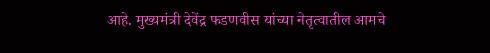आहे. मुख्यमंत्री देवेंद्र फडणवीस यांच्या नेतृत्वातील आमचे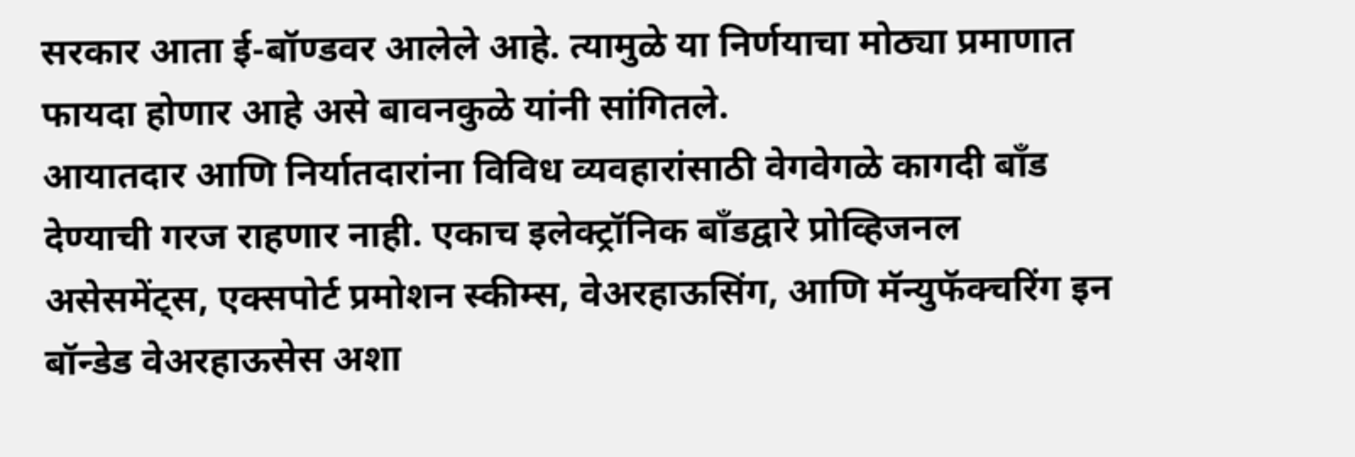सरकार आता ई-बॉण्डवर आलेले आहे. त्यामुळे या निर्णयाचा मोठ्या प्रमाणात फायदा होणार आहे असे बावनकुळे यांनी सांगितले.
आयातदार आणि निर्यातदारांना विविध व्यवहारांसाठी वेगवेगळे कागदी बॉंड देण्याची गरज राहणार नाही. एकाच इलेक्ट्रॉनिक बॉंडद्वारे प्रोव्हिजनल असेसमेंट्स, एक्सपोर्ट प्रमोशन स्कीम्स, वेअरहाऊसिंग, आणि मॅन्युफॅक्चरिंग इन बॉन्डेड वेअरहाऊसेस अशा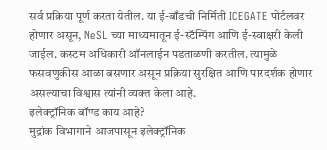सर्व प्रक्रिया पूर्ण करता येतील. या ई-बाँडची निर्मिती ICEGATE पोर्टलवर होणार असून, NeSL च्या माध्यमातून ई-स्टॅम्पिंग आणि ई-स्वाक्षरी केली जाईल. कस्टम अधिकारी ऑनलाईन पडताळणी करतील. त्यामुळे फसवणुकीस आळा बसणार असून प्रक्रिया सुरक्षित आणि पारदर्शक होणार असल्याचा विश्वास त्यांनी व्यक्त केला आहे.
इलेक्ट्रॉनिक बॉण्ड काय आहे?
मुद्रांक विभागाने आजपासून इलेक्ट्रॉनिक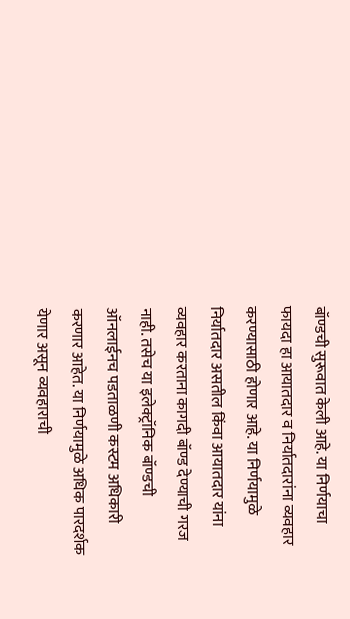बॉण्डची सुरूवात केली आहे. या निर्णयाचा फायदा हा आयातदार व निर्यातदारांना व्यवहार करण्यासाठी होणार आहे. या निर्णयामुळे निर्यातदार असतील किंवा आयातदार यांना व्यवहार करताना कागदी बॉण्ड देण्याची गरज नाही. तसेच या इलेक्ट्रॉनिक बॉण्डची ऑनलाईनच पडताळणी कस्टम अधिकारी करणार आहेत. या निर्णयामुळे अधिक पारदर्शक येणार असून व्यवहाराची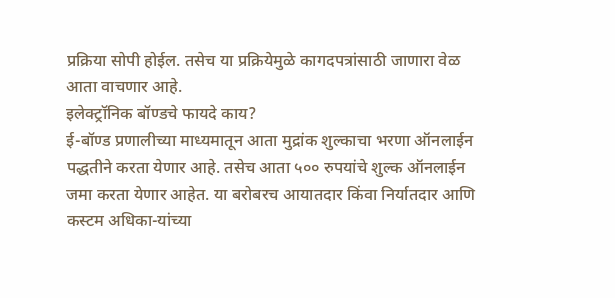प्रक्रिया सोपी होईल. तसेच या प्रक्रियेमुळे कागदपत्रांसाठी जाणारा वेळ आता वाचणार आहे.
इलेक्ट्रॉनिक बॉण्डचे फायदे काय?
ई-बॉण्ड प्रणालीच्या माध्यमातून आता मुद्रांक शुल्काचा भरणा ऑनलाईन पद्धतीने करता येणार आहे. तसेच आता ५०० रुपयांचे शुल्क ऑनलाईन जमा करता येणार आहेत. या बरोबरच आयातदार किंवा निर्यातदार आणि कस्टम अधिका-यांच्या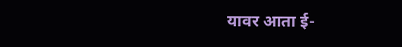यावर आता ई-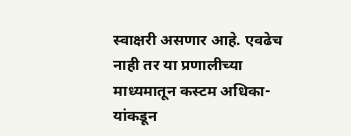स्वाक्षरी असणार आहे. एवढेच नाही तर या प्रणालीच्या माध्यमातून कस्टम अधिका-यांकडून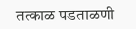तत्काळ पडताळणी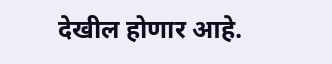देखील होणार आहे.